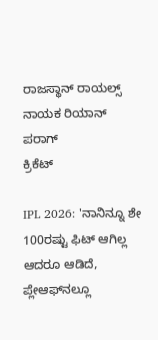ರಾಜಸ್ಥಾನ್ ರಾಯಲ್ಸ್ ನಾಯಕ ರಿಯಾನ್ ಪರಾಗ್
ಕ್ರಿಕೆಟ್

IPL 2026: 'ನಾನಿನ್ನೂ ಶೇ 100ರಷ್ಟು ಫಿಟ್ ಆಗಿಲ್ಲ ಆದರೂ ಆಡಿದೆ, ಪ್ಲೇಆಫ್‌ನಲ್ಲೂ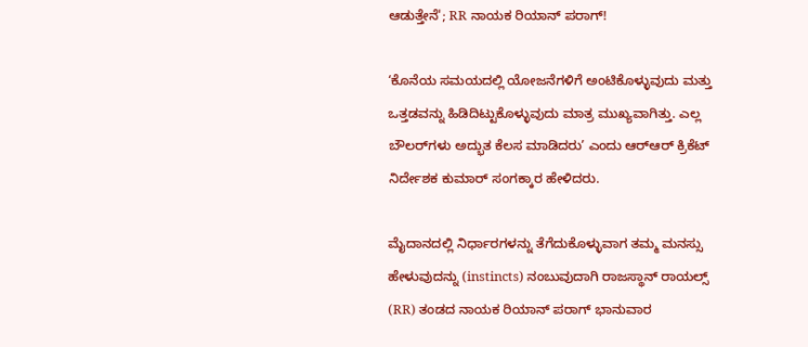ಆಡುತ್ತೇನೆ'; RR ನಾಯಕ ರಿಯಾನ್ ಪರಾಗ್!

‘ಕೊನೆಯ ಸಮಯದಲ್ಲಿ ಯೋಜನೆಗಳಿಗೆ ಅಂಟಿಕೊಳ್ಳುವುದು ಮತ್ತು ಒತ್ತಡವನ್ನು ಹಿಡಿದಿಟ್ಟುಕೊಳ್ಳುವುದು ಮಾತ್ರ ಮುಖ್ಯವಾಗಿತ್ತು. ಎಲ್ಲ ಬೌಲರ್‌ಗಳು ಅದ್ಭುತ ಕೆಲಸ ಮಾಡಿದರು’ ಎಂದು ಆರ್‌ಆರ್ ಕ್ರಿಕೆಟ್ ನಿರ್ದೇಶಕ ಕುಮಾರ್ ಸಂಗಕ್ಕಾರ ಹೇಳಿದರು.

ಮೈದಾನದಲ್ಲಿ ನಿರ್ಧಾರಗಳನ್ನು ತೆಗೆದುಕೊಳ್ಳುವಾಗ ತಮ್ಮ ಮನಸ್ಸು ಹೇಳುವುದನ್ನು (instincts) ನಂಬುವುದಾಗಿ ರಾಜಸ್ಥಾನ್ ರಾಯಲ್ಸ್ (RR) ತಂಡದ ನಾಯಕ ರಿಯಾನ್ ಪರಾಗ್ ಭಾನುವಾರ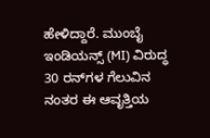ಹೇಳಿದ್ದಾರೆ. ಮುಂಬೈ ಇಂಡಿಯನ್ಸ್ (MI) ವಿರುದ್ಧ 30 ರನ್‌ಗಳ ಗೆಲುವಿನ ನಂತರ ಈ ಆವೃತ್ತಿಯ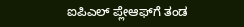ಐಪಿಎಲ್ ಪ್ಲೇಆಫ್‌ಗೆ ತಂಡ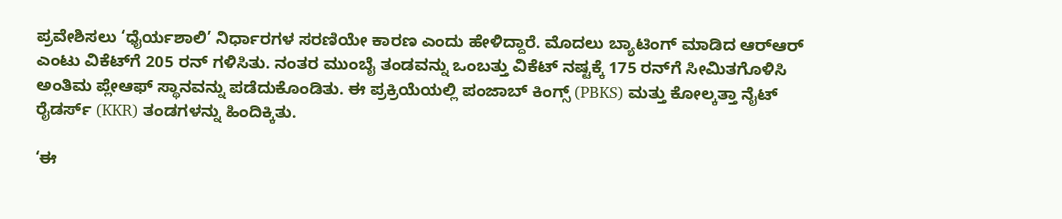ಪ್ರವೇಶಿಸಲು ‘ಧೈರ್ಯಶಾಲಿ’ ನಿರ್ಧಾರಗಳ ಸರಣಿಯೇ ಕಾರಣ ಎಂದು ಹೇಳಿದ್ದಾರೆ. ಮೊದಲು ಬ್ಯಾಟಿಂಗ್ ಮಾಡಿದ ಆರ್‌ಆರ್ ಎಂಟು ವಿಕೆಟ್‌ಗೆ 205 ರನ್ ಗಳಿಸಿತು. ನಂತರ ಮುಂಬೈ ತಂಡವನ್ನು ಒಂಬತ್ತು ವಿಕೆಟ್‌ ನಷ್ಟಕ್ಕೆ 175 ರನ್‌ಗೆ ಸೀಮಿತಗೊಳಿಸಿ ಅಂತಿಮ ಪ್ಲೇಆಫ್ ಸ್ಥಾನವನ್ನು ಪಡೆದುಕೊಂಡಿತು. ಈ ಪ್ರಕ್ರಿಯೆಯಲ್ಲಿ ಪಂಜಾಬ್ ಕಿಂಗ್ಸ್ (PBKS) ಮತ್ತು ಕೋಲ್ಕತ್ತಾ ನೈಟ್ ರೈಡರ್ಸ್ (KKR) ತಂಡಗಳನ್ನು ಹಿಂದಿಕ್ಕಿತು.

‘ಈ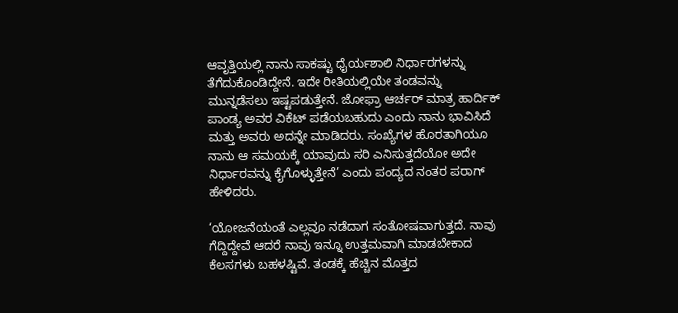ಆವೃತ್ತಿಯಲ್ಲಿ ನಾನು ಸಾಕಷ್ಟು ಧೈರ್ಯಶಾಲಿ ನಿರ್ಧಾರಗಳನ್ನು ತೆಗೆದುಕೊಂಡಿದ್ದೇನೆ. ಇದೇ ರೀತಿಯಲ್ಲಿಯೇ ತಂಡವನ್ನು ಮುನ್ನಡೆಸಲು ಇಷ್ಟಪಡುತ್ತೇನೆ. ಜೋಫ್ರಾ ಆರ್ಚರ್ ಮಾತ್ರ ಹಾರ್ದಿಕ್ ಪಾಂಡ್ಯ ಅವರ ವಿಕೆಟ್ ಪಡೆಯಬಹುದು ಎಂದು ನಾನು ಭಾವಿಸಿದೆ ಮತ್ತು ಅವರು ಅದನ್ನೇ ಮಾಡಿದರು. ಸಂಖ್ಯೆಗಳ ಹೊರತಾಗಿಯೂ ನಾನು ಆ ಸಮಯಕ್ಕೆ ಯಾವುದು ಸರಿ ಎನಿಸುತ್ತದೆಯೋ ಅದೇ ನಿರ್ಧಾರವನ್ನು ಕೈಗೊಳ್ಳುತ್ತೇನೆ’ ಎಂದು ಪಂದ್ಯದ ನಂತರ ಪರಾಗ್ ಹೇಳಿದರು.

‘ಯೋಜನೆಯಂತೆ ಎಲ್ಲವೂ ನಡೆದಾಗ ಸಂತೋಷವಾಗುತ್ತದೆ. ನಾವು ಗೆದ್ದಿದ್ದೇವೆ ಆದರೆ ನಾವು ಇನ್ನೂ ಉತ್ತಮವಾಗಿ ಮಾಡಬೇಕಾದ ಕೆಲಸಗಳು ಬಹಳಷ್ಟಿವೆ. ತಂಡಕ್ಕೆ ಹೆಚ್ಚಿನ ಮೊತ್ತದ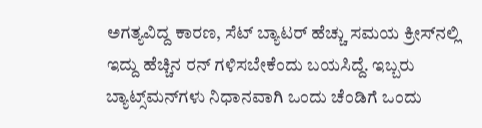ಅಗತ್ಯವಿದ್ದ ಕಾರಣ, ಸೆಟ್ ಬ್ಯಾಟರ್ ಹೆಚ್ಚು ಸಮಯ ಕ್ರೀಸ್‌ನಲ್ಲಿ ಇದ್ದು ಹೆಚ್ಚಿನ ರನ್ ಗಳಿಸಬೇಕೆಂದು ಬಯಸಿದ್ದೆ. ಇಬ್ಬರು ಬ್ಯಾಟ್ಸ್‌ಮನ್‌ಗಳು ನಿಧಾನವಾಗಿ ಒಂದು ಚೆಂಡಿಗೆ ಒಂದು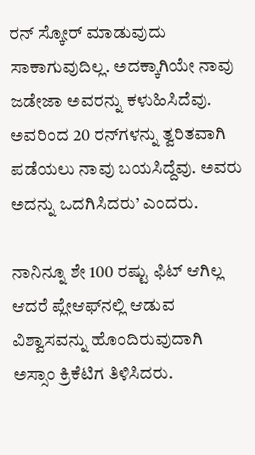ರನ್ ಸ್ಕೋರ್ ಮಾಡುವುದು ಸಾಕಾಗುವುದಿಲ್ಲ. ಅದಕ್ಕಾಗಿಯೇ ನಾವು ಜಡೇಜಾ ಅವರನ್ನು ಕಳುಹಿಸಿದೆವು. ಅವರಿಂದ 20 ರನ್‌ಗಳನ್ನು ತ್ವರಿತವಾಗಿ ಪಡೆಯಲು ನಾವು ಬಯಸಿದ್ದೆವು. ಅವರು ಅದನ್ನು ಒದಗಿಸಿದರು’ ಎಂದರು.

ನಾನಿನ್ನೂ ಶೇ 100 ರಷ್ಟು ಫಿಟ್ ಆಗಿಲ್ಲ ಆದರೆ ಪ್ಲೇಆಫ್‌ನಲ್ಲಿ ಆಡುವ ವಿಶ್ವಾಸವನ್ನು ಹೊಂದಿರುವುದಾಗಿ ಅಸ್ಸಾಂ ಕ್ರಿಕೆಟಿಗ ತಿಳಿಸಿದರು.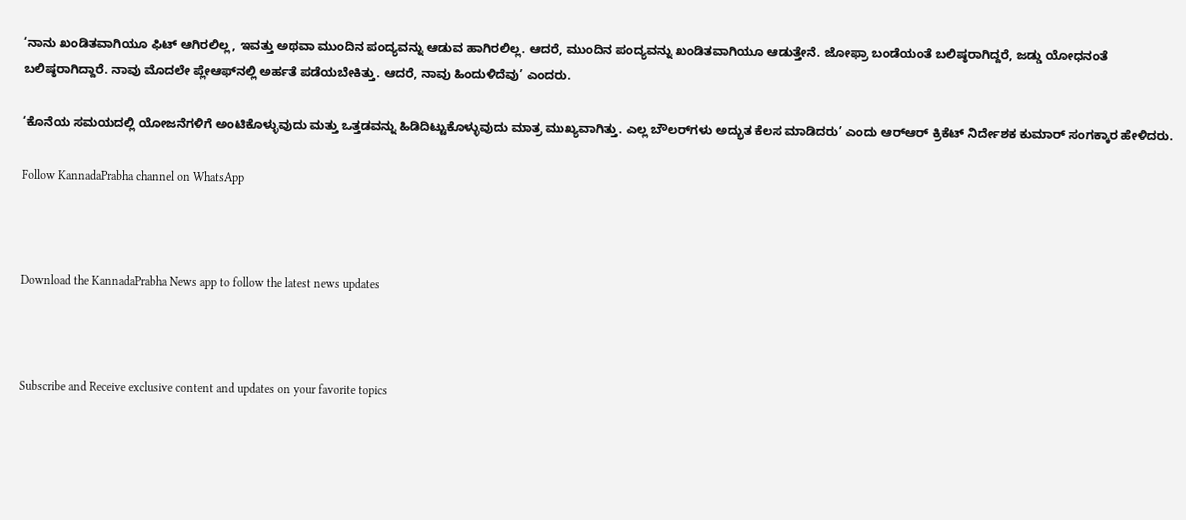‘ನಾನು ಖಂಡಿತವಾಗಿಯೂ ಫಿಟ್ ಆಗಿರಲಿಲ್ಲ, ಇವತ್ತು ಅಥವಾ ಮುಂದಿನ ಪಂದ್ಯವನ್ನು ಆಡುವ ಹಾಗಿರಲಿಲ್ಲ. ಆದರೆ, ಮುಂದಿನ ಪಂದ್ಯವನ್ನು ಖಂಡಿತವಾಗಿಯೂ ಆಡುತ್ತೇನೆ. ಜೋಫ್ರಾ ಬಂಡೆಯಂತೆ ಬಲಿಷ್ಠರಾಗಿದ್ದರೆ, ಜಡ್ಡು ಯೋಧನಂತೆ ಬಲಿಷ್ಠರಾಗಿದ್ದಾರೆ. ನಾವು ಮೊದಲೇ ಪ್ಲೇಆಫ್‌ನಲ್ಲಿ ಅರ್ಹತೆ ಪಡೆಯಬೇಕಿತ್ತು. ಆದರೆ, ನಾವು ಹಿಂದುಳಿದೆವು’ ಎಂದರು.

‘ಕೊನೆಯ ಸಮಯದಲ್ಲಿ ಯೋಜನೆಗಳಿಗೆ ಅಂಟಿಕೊಳ್ಳುವುದು ಮತ್ತು ಒತ್ತಡವನ್ನು ಹಿಡಿದಿಟ್ಟುಕೊಳ್ಳುವುದು ಮಾತ್ರ ಮುಖ್ಯವಾಗಿತ್ತು. ಎಲ್ಲ ಬೌಲರ್‌ಗಳು ಅದ್ಭುತ ಕೆಲಸ ಮಾಡಿದರು’ ಎಂದು ಆರ್‌ಆರ್ ಕ್ರಿಕೆಟ್ ನಿರ್ದೇಶಕ ಕುಮಾರ್ ಸಂಗಕ್ಕಾರ ಹೇಳಿದರು.

Follow KannadaPrabha channel on WhatsApp



Download the KannadaPrabha News app to follow the latest news updates



Subscribe and Receive exclusive content and updates on your favorite topics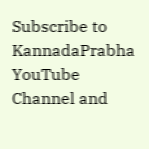Subscribe to KannadaPrabha YouTube Channel and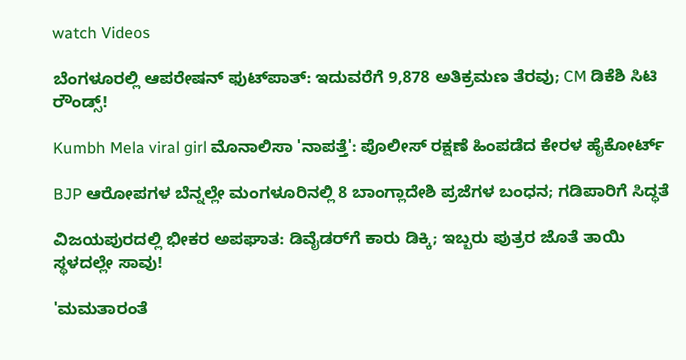watch Videos

ಬೆಂಗಳೂರಲ್ಲಿ ಆಪರೇಷನ್‌ ಫುಟ್‌ಪಾತ್‌: ಇದುವರೆಗೆ 9,878 ಅತಿಕ್ರಮಣ ತೆರವು; CM ಡಿಕೆಶಿ ಸಿಟಿ ರೌಂಡ್ಸ್!

Kumbh Mela viral girl ಮೊನಾಲಿಸಾ 'ನಾಪತ್ತೆ': ಪೊಲೀಸ್ ರಕ್ಷಣೆ ಹಿಂಪಡೆದ ಕೇರಳ ಹೈಕೋರ್ಟ್

BJP ಆರೋಪಗಳ ಬೆನ್ನಲ್ಲೇ ಮಂಗಳೂರಿನಲ್ಲಿ 8 ಬಾಂಗ್ಲಾದೇಶಿ ಪ್ರಜೆಗಳ ಬಂಧನ; ಗಡಿಪಾರಿಗೆ ಸಿದ್ಧತೆ

ವಿಜಯಪುರದಲ್ಲಿ ಭೀಕರ ಅಪಘಾತ: ಡಿವೈಡರ್‌ಗೆ ಕಾರು ಡಿಕ್ಕಿ; ಇಬ್ಬರು ಪುತ್ರರ ಜೊತೆ ತಾಯಿ ಸ್ಥಳದಲ್ಲೇ ಸಾವು!

'ಮಮತಾರಂತೆ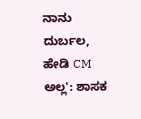ನಾನು ದುರ್ಬಲ, ಹೇಡಿ CM ಅಲ್ಲ': ಶಾಸಕ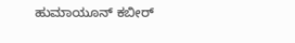ಹುಮಾಯೂನ್ ಕಬೀರ್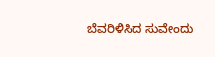ಬೆವರಿಳಿಸಿದ ಸುವೇಂದು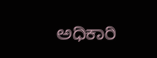ಅಧಿಕಾರಿ